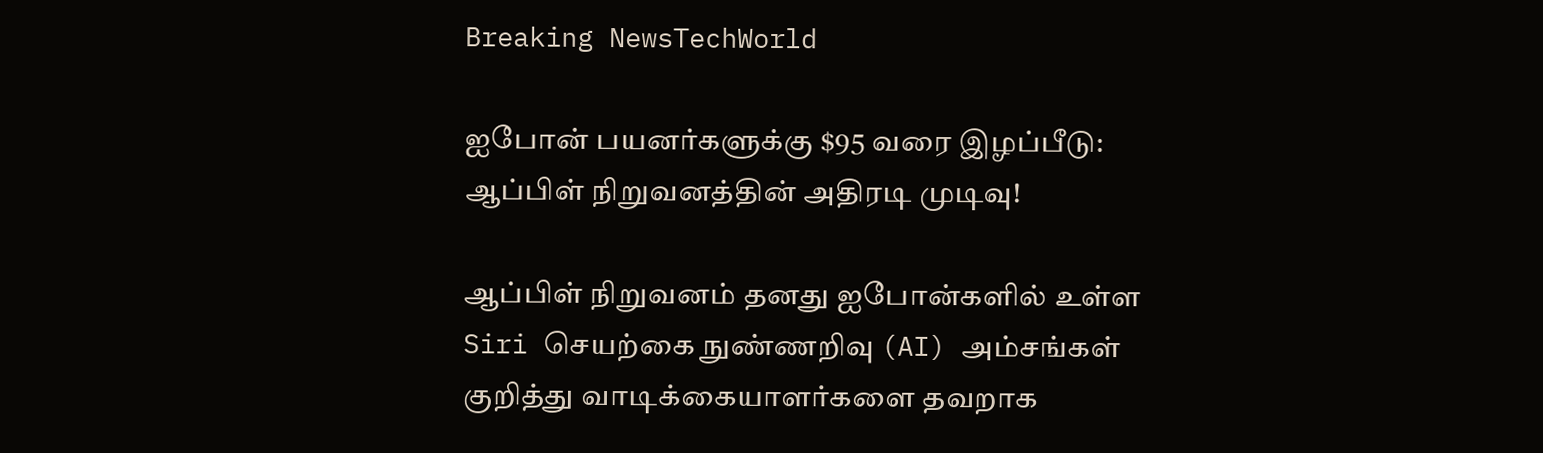Breaking NewsTechWorld

ஐபோன் பயனர்களுக்கு $95 வரை இழப்பீடு: ஆப்பிள் நிறுவனத்தின் அதிரடி முடிவு!

ஆப்பிள் நிறுவனம் தனது ஐபோன்களில் உள்ள Siri செயற்கை நுண்ணறிவு (AI) அம்சங்கள் குறித்து வாடிக்கையாளர்களை தவறாக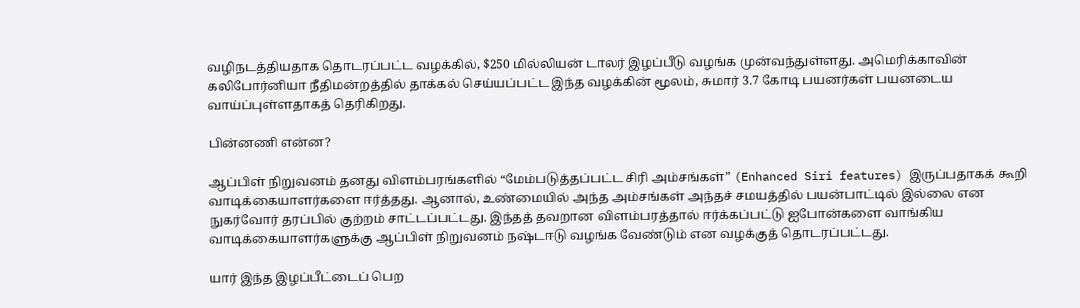வழிநடத்தியதாக தொடரப்பட்ட வழக்கில், $250 மில்லியன் டாலர் இழப்பீடு வழங்க முன்வந்துள்ளது. அமெரிக்காவின் கலிபோர்னியா நீதிமன்றத்தில் தாக்கல் செய்யப்பட்ட இந்த வழக்கின் மூலம், சுமார் 3.7 கோடி பயனர்கள் பயனடைய வாய்ப்புள்ளதாகத் தெரிகிறது.

பின்னணி என்ன?

ஆப்பிள் நிறுவனம் தனது விளம்பரங்களில் “மேம்படுத்தப்பட்ட சிரி அம்சங்கள்” (Enhanced Siri features) இருப்பதாகக் கூறி வாடிக்கையாளர்களை ஈர்த்தது. ஆனால், உண்மையில் அந்த அம்சங்கள் அந்தச் சமயத்தில் பயன்பாட்டில் இல்லை என நுகர்வோர் தரப்பில் குற்றம் சாட்டப்பட்டது. இந்தத் தவறான விளம்பரத்தால் ஈர்க்கப்பட்டு ஐபோன்களை வாங்கிய வாடிக்கையாளர்களுக்கு ஆப்பிள் நிறுவனம் நஷ்டஈடு வழங்க வேண்டும் என வழக்குத் தொடரப்பட்டது.

யார் இந்த இழப்பீட்டைப் பெற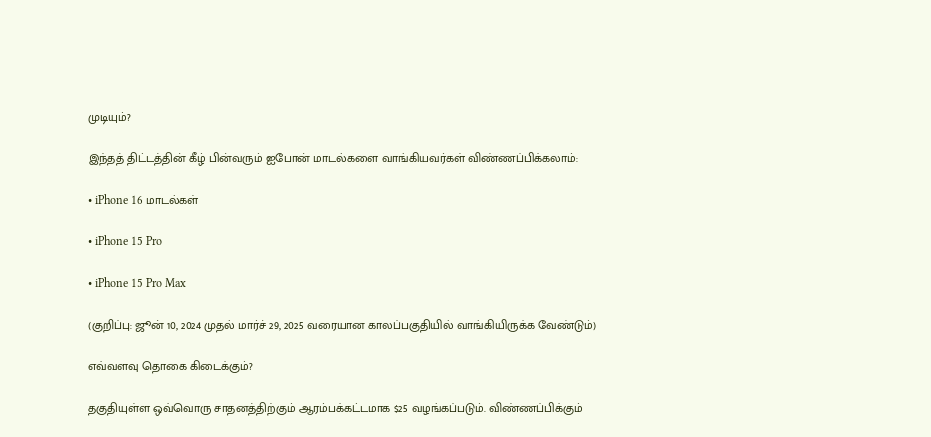முடியும்?

இந்தத் திட்டத்தின் கீழ் பின்வரும் ஐபோன் மாடல்களை வாங்கியவர்கள் விண்ணப்பிக்கலாம்:

• iPhone 16 மாடல்கள்

• iPhone 15 Pro

• iPhone 15 Pro Max

(குறிப்பு: ஜூன் 10, 2024 முதல் மார்ச் 29, 2025 வரையான காலப்பகுதியில் வாங்கியிருக்க வேண்டும்)

எவ்வளவு தொகை கிடைக்கும்?

தகுதியுள்ள ஒவ்வொரு சாதனத்திற்கும் ஆரம்பக்கட்டமாக $25 வழங்கப்படும். விண்ணப்பிக்கும்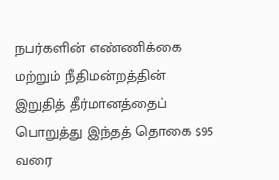நபர்களின் எண்ணிக்கை மற்றும் நீதிமன்றத்தின் இறுதித் தீர்மானத்தைப் பொறுத்து இந்தத் தொகை $95 வரை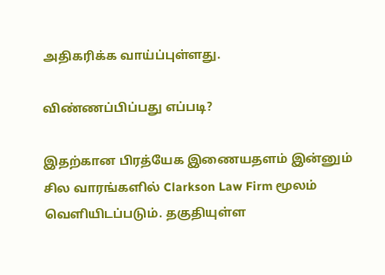அதிகரிக்க வாய்ப்புள்ளது.

விண்ணப்பிப்பது எப்படி?

இதற்கான பிரத்யேக இணையதளம் இன்னும் சில வாரங்களில் Clarkson Law Firm மூலம் வெளியிடப்படும். தகுதியுள்ள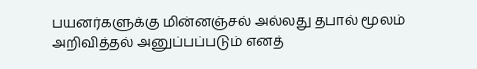பயனர்களுக்கு மின்னஞ்சல் அல்லது தபால் மூலம் அறிவித்தல் அனுப்பப்படும் எனத்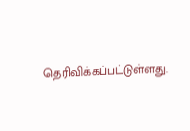தெரிவிக்கப்பட்டுள்ளது.